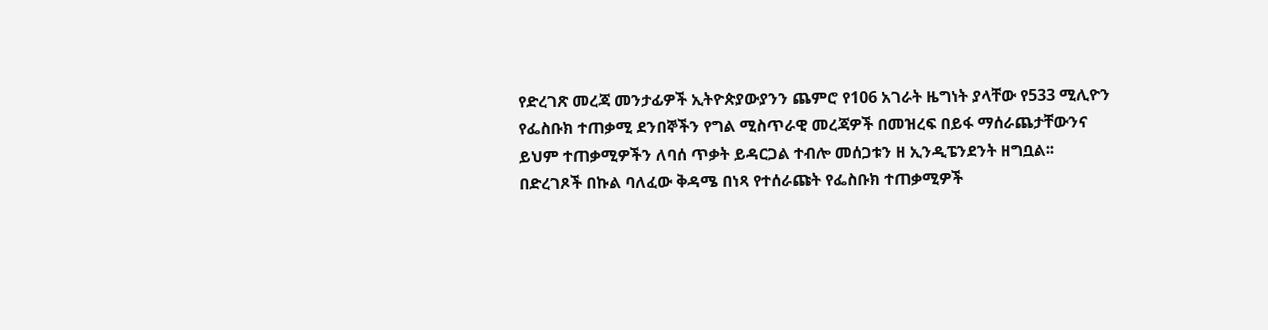የድረገጽ መረጃ መንታፊዎች ኢትዮጵያውያንን ጨምሮ የ106 አገራት ዜግነት ያላቸው የ533 ሚሊዮን የፌስቡክ ተጠቃሚ ደንበኞችን የግል ሚስጥራዊ መረጃዎች በመዝረፍ በይፋ ማሰራጨታቸውንና ይህም ተጠቃሚዎችን ለባሰ ጥቃት ይዳርጋል ተብሎ መሰጋቱን ዘ ኢንዲፔንደንት ዘግቧል፡፡
በድረገጾች በኩል ባለፈው ቅዳሜ በነጻ የተሰራጩት የፌስቡክ ተጠቃሚዎች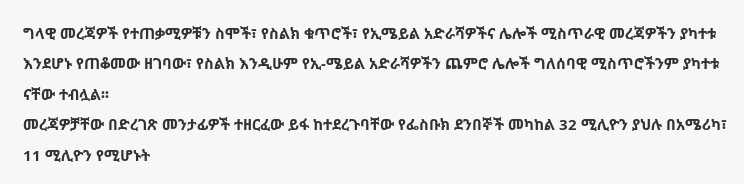ግላዊ መረጃዎች የተጠቃሚዎቹን ስሞች፣ የስልክ ቁጥሮች፣ የኢሜይል አድራሻዎችና ሌሎች ሚስጥራዊ መረጃዎችን ያካተቱ እንደሆኑ የጠቆመው ዘገባው፣ የስልክ እንዲሁም የኢ-ሜይል አድራሻዎችን ጨምሮ ሌሎች ግለሰባዊ ሚስጥሮችንም ያካተቱ ናቸው ተብሏል፡፡
መረጃዎቻቸው በድረገጽ መንታፊዎች ተዘርፈው ይፋ ከተደረጉባቸው የፌስቡክ ደንበኞች መካከል 32 ሚሊዮን ያህሉ በአሜሪካ፣ 11 ሚሊዮን የሚሆኑት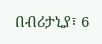በብሪታኒያ፣ 6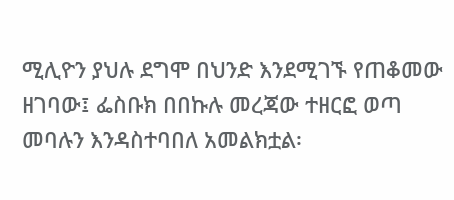ሚሊዮን ያህሉ ደግሞ በህንድ እንደሚገኙ የጠቆመው ዘገባው፤ ፌስቡክ በበኩሉ መረጃው ተዘርፎ ወጣ መባሉን እንዳስተባበለ አመልክቷል፡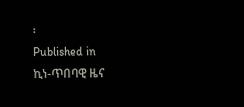፡
Published in
ኪነ-ጥበባዊ ዜና